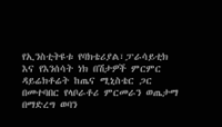የኢንስቲትዩቱ የባክቴሪያል፣ፓራሳይቲክ እና የእንሰሳት ነክ በሽታዎች ምርምር ዳይሬክቶሬት ከጤና ሚኒስቴር ጋር በመተባበር የላቦራቶሪ ምርመራን ወጤታማ በማድረግ ወባን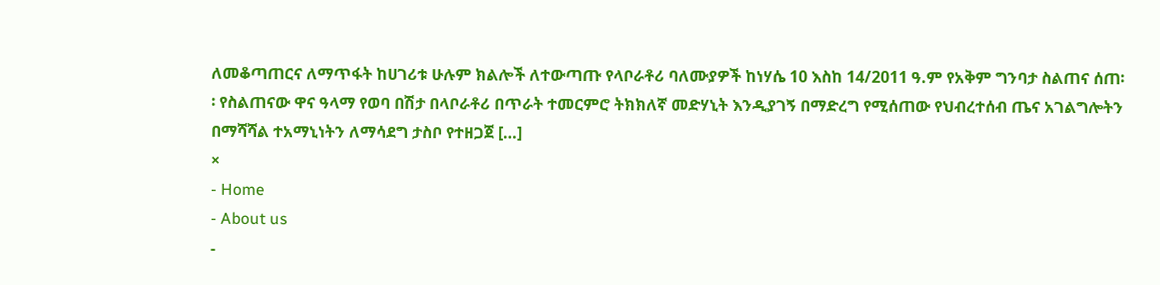ለመቆጣጠርና ለማጥፋት ከሀገሪቱ ሁሉም ክልሎች ለተውጣጡ የላቦራቶሪ ባለሙያዎች ከነሃሴ 10 እስከ 14/2011 ዓ.ም የአቅም ግንባታ ስልጠና ሰጠ፡፡ የስልጠናው ዋና ዓላማ የወባ በሽታ በላቦራቶሪ በጥራት ተመርምሮ ትክክለኛ መድሃኒት እንዲያገኝ በማድረግ የሚሰጠው የህብረተሰብ ጤና አገልግሎትን በማሻሻል ተአማኒነትን ለማሳደግ ታስቦ የተዘጋጀ […]
×
- Home
- About us
-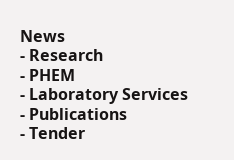News
- Research
- PHEM
- Laboratory Services
- Publications
- Tender